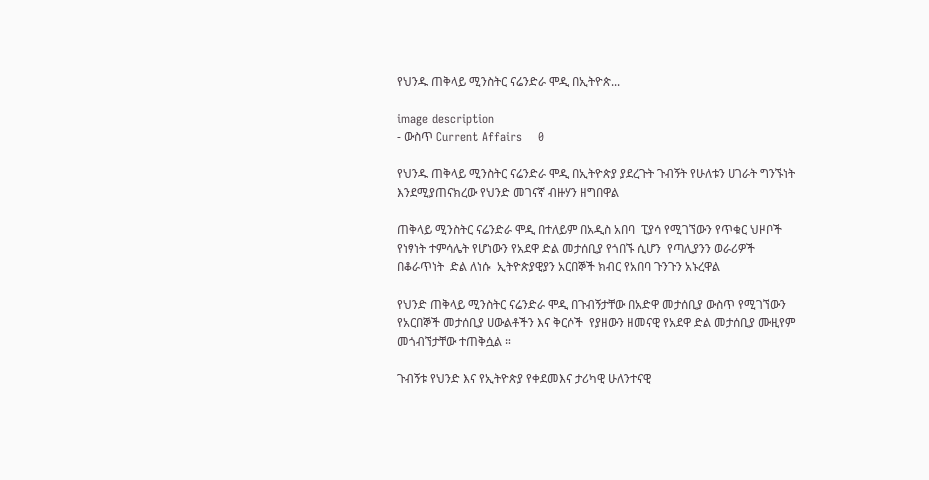የህንዱ ጠቅላይ ሚንስትር ናሬንድራ ሞዲ በኢትዮጵ...

image description
- ውስጥ Current Affairs    0

የህንዱ ጠቅላይ ሚንስትር ናሬንድራ ሞዲ በኢትዮጵያ ያደረጉት ጉብኝት የሁለቱን ሀገራት ግንኙነት እንደሚያጠናክረው የህንድ መገናኛ ብዙሃን ዘግበዋል

ጠቅላይ ሚንስትር ናሬንድራ ሞዲ በተለይም በአዲስ አበባ  ፒያሳ የሚገኘውን የጥቁር ህዞቦች የነፃነት ተምሳሌት የሆነውን የአደዋ ድል መታሰቢያ የጎበኙ ሲሆን  የጣሊያንን ወራሪዎች በቆራጥነት  ድል ለነሱ  ኢትዮጵያዊያን አርበኞች ክብር የአበባ ጉንጉን አኑረዋል

የህንድ ጠቅላይ ሚንስትር ናሬንድራ ሞዲ በጉብኝታቸው በአድዋ መታሰቢያ ውስጥ የሚገኘውን የአርበኞች መታሰቢያ ሀውልቶችን እና ቅርሶች  የያዘውን ዘመናዊ የአደዋ ድል መታሰቢያ ሙዚየም  መጎብኘታቸው ተጠቅሷል ።

ጉብኝቱ የህንድ እና የኢትዮጵያ የቀደመእና ታሪካዊ ሁለንተናዊ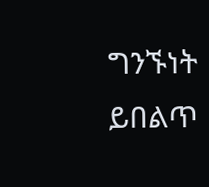ግንኙነት  ይበልጥ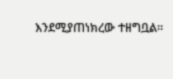እንደሚያጠነክረው ተዘግቧል።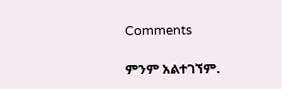Comments

ምንም አልተገኘም.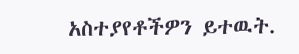አስተያየቶችዎን ይተዉት.